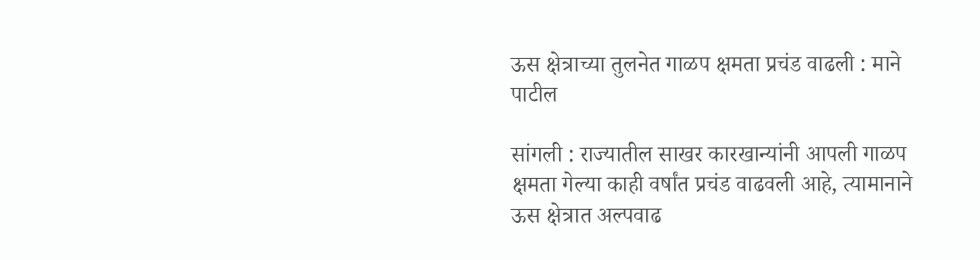ऊस क्षेत्राच्या तुलनेत गाळप क्षमता प्रचंड वाढली : माने पाटील

सांगली : राज्यातील साखर कारखान्यांनी आपली गाळप क्षमता गेल्या काही वर्षांत प्रचंड वाढवली आहे, त्यामानाने ऊस क्षेत्रात अल्पवाढ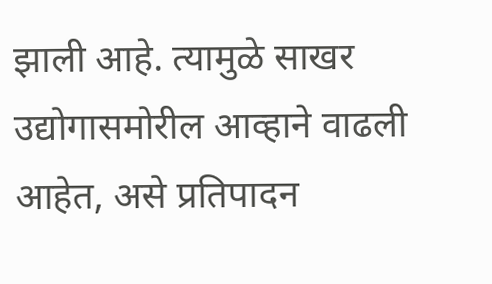झाली आहे. त्यामुळे साखर उद्योगासमोरील आव्हाने वाढली आहेत, असे प्रतिपादन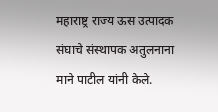महाराष्ट्र राज्य ऊस उत्पादक संघाचे संस्थापक अतुलनाना माने पाटील यांनी केले.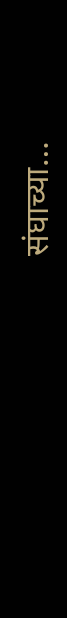संघाच्या…